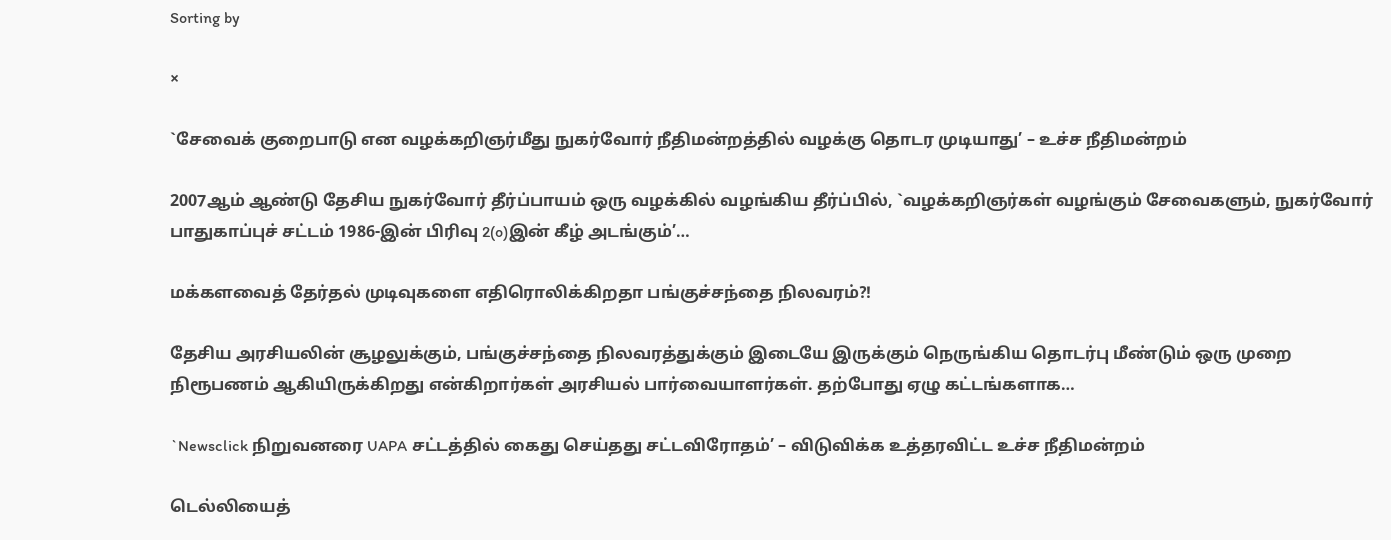Sorting by

×

`சேவைக் குறைபாடு என வழக்கறிஞர்மீது நுகர்வோர் நீதிமன்றத்தில் வழக்கு தொடர முடியாது’ – உச்ச நீதிமன்றம்

2007ஆம் ஆண்டு தேசிய நுகர்வோர் தீர்ப்பாயம் ஒரு வழக்கில் வழங்கிய தீர்ப்பில், `வழக்கறிஞர்கள் வழங்கும் சேவைகளும், நுகர்வோர் பாதுகாப்புச் சட்டம் 1986-இன் பிரிவு 2(o)இன் கீழ் அடங்கும்’…

மக்களவைத் தேர்தல் முடிவுகளை எதிரொலிக்கிறதா பங்குச்சந்தை நிலவரம்?!

தேசிய அரசியலின் சூழலுக்கும், பங்குச்சந்தை நிலவரத்துக்கும் இடையே இருக்கும் நெருங்கிய தொடர்பு மீண்டும் ஒரு முறை நிரூபணம் ஆகியிருக்கிறது என்கிறார்கள் அரசியல் பார்வையாளர்கள். தற்போது ஏழு கட்டங்களாக…

`Newsclick நிறுவனரை UAPA சட்டத்தில் கைது செய்தது சட்டவிரோதம்’ – விடுவிக்க உத்தரவிட்ட உச்ச நீதிமன்றம்

டெல்லியைத்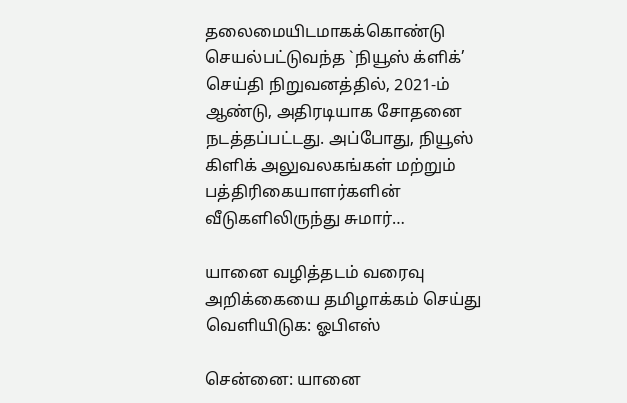தலைமையிடமாகக்கொண்டு செயல்பட்டுவந்த `நியூஸ் க்ளிக்’ செய்தி நிறுவனத்தில், 2021-ம் ஆண்டு, அதிரடியாக சோதனை நடத்தப்பட்டது. அப்போது, நியூஸ் கிளிக் அலுவலகங்கள் மற்றும் பத்திரிகையாளர்களின் வீடுகளிலிருந்து சுமார்…

யானை வழித்தடம் வரைவு அறிக்கையை தமிழாக்கம் செய்து வெளியிடுக: ஓபிஎஸ்

சென்னை: யானை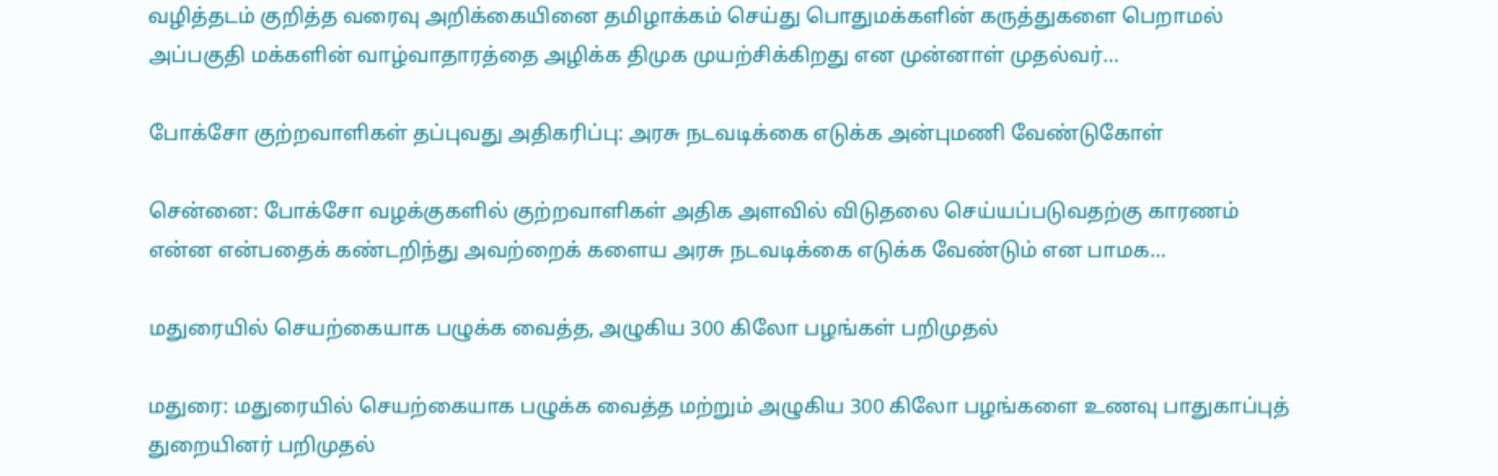வழித்தடம் குறித்த வரைவு அறிக்கையினை தமிழாக்கம் செய்து பொதுமக்களின் கருத்துகளை பெறாமல் அப்பகுதி மக்களின் வாழ்வாதாரத்தை அழிக்க திமுக முயற்சிக்கிறது என முன்னாள் முதல்வர்…

போக்சோ குற்றவாளிகள் தப்புவது அதிகரிப்பு: அரசு நடவடிக்கை எடுக்க அன்புமணி வேண்டுகோள்

சென்னை: போக்சோ வழக்குகளில் குற்றவாளிகள் அதிக அளவில் விடுதலை செய்யப்படுவதற்கு காரணம் என்ன என்பதைக் கண்டறிந்து அவற்றைக் களைய அரசு நடவடிக்கை எடுக்க வேண்டும் என பாமக…

மதுரையில் செயற்கையாக பழுக்க வைத்த, அழுகிய 300 கிலோ பழங்கள் பறிமுதல்

மதுரை: மதுரையில் செயற்கையாக பழுக்க வைத்த மற்றும் அழுகிய 300 கிலோ பழங்களை உணவு பாதுகாப்புத் துறையினர் பறிமுதல்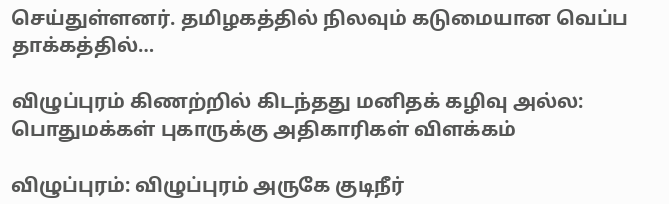செய்துள்ளனர். தமிழகத்தில் நிலவும் கடுமையான வெப்ப தாக்கத்தில்…

விழுப்புரம் கிணற்றில் கிடந்தது மனிதக் கழிவு அல்ல: பொதுமக்கள் புகாருக்கு அதிகாரிகள் விளக்கம்

விழுப்புரம்: விழுப்புரம் அருகே குடிநீர்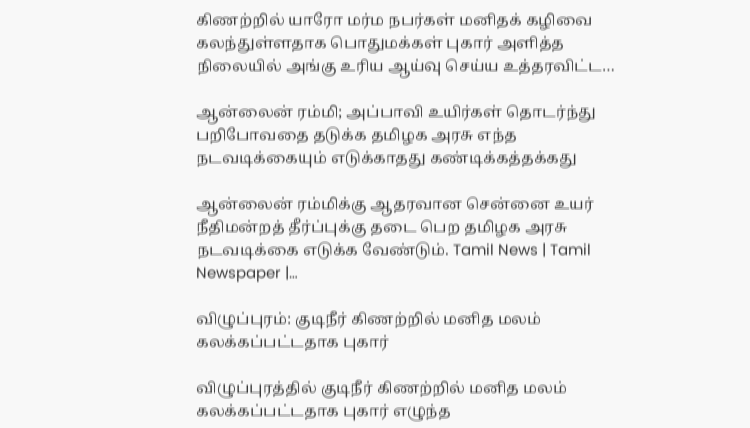கிணற்றில் யாரோ மர்ம நபர்கள் மனிதக் கழிவை கலந்துள்ளதாக பொதுமக்கள் புகார் அளித்த நிலையில் அங்கு உரிய ஆய்வு செய்ய உத்தரவிட்ட…

ஆன்லைன் ரம்மி; அப்பாவி உயிர்கள் தொடர்ந்து பறிபோவதை தடுக்க தமிழக அரசு எந்த நடவடிக்கையும் எடுக்காதது கண்டிக்கத்தக்கது

ஆன்லைன் ரம்மிக்கு ஆதரவான சென்னை உயர் நீதிமன்றத் தீர்ப்புக்கு தடை பெற தமிழக அரசு நடவடிக்கை எடுக்க வேண்டும். Tamil News | Tamil Newspaper |…

விழுப்புரம்: குடிநீர் கிணற்றில் மனித மலம் கலக்கப்பட்டதாக புகார்

விழுப்புரத்தில் குடிநீர் கிணற்றில் மனித மலம் கலக்கப்பட்டதாக புகார் எழுந்த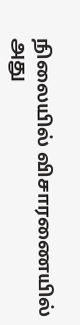நிலையில் விசாரணையில் அது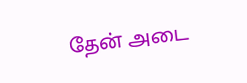தேன் அடை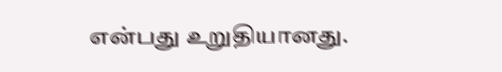என்பது உறுதியானது.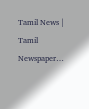Tamil News | Tamil Newspaper…